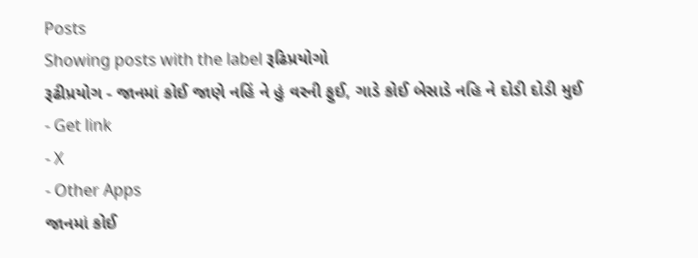Posts
Showing posts with the label રૂઢિપ્રયોગો
રૂઢીપ્રયોગ - જાનમાં કોઈ જાણે નહિં ને હું વરની ફુઈ, ગાડે કોઈ બેસાડે નહિ ને દોડી દોડી મુઈ
- Get link
- X
- Other Apps
જાનમાં કોઈ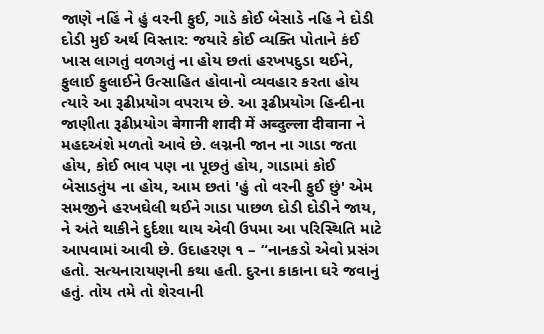જાણે નહિં ને હું વરની ફુઈ, ગાડે કોઈ બેસાડે નહિ ને દોડી દોડી મુઈ અર્થ વિસ્તાર: જયારે કોઈ વ્યક્તિ પોતાને કંઈ ખાસ લાગતું વળગતું ના હોય છતાં હરખપદુડા થઈને, ફુલાઈ ફુલાઈને ઉત્સાહિત હોવાનો વ્યવહાર કરતા હોય ત્યારે આ રૂઢીપ્રયોગ વપરાય છે. આ રૂઢીપ્રયોગ હિન્દીના જાણીતા રૂઢીપ્રયોગ बेगानी शादी में अब्दुल्ला दीवाना ને મહદઅંશે મળતો આવે છે. લગ્નની જાન ના ગાડા જતા હોય, કોઈ ભાવ પણ ના પૂછતું હોય, ગાડામાં કોઈ બેસાડતુંય ના હોય, આમ છતાં 'હું તો વરની ફુઈ છું' એમ સમજીને હરખઘેલી થઈને ગાડા પાછળ દોડી દોડીને જાય, ને અંતે થાકીને દુર્દશા થાય એવી ઉપમા આ પરિસ્થિતિ માટે આપવામાં આવી છે. ઉદાહરણ ૧ – “નાનકડો એવો પ્રસંગ હતો. સત્યનારાયણની કથા હતી. દુરના કાકાના ઘરે જવાનું હતું. તોય તમે તો શેરવાની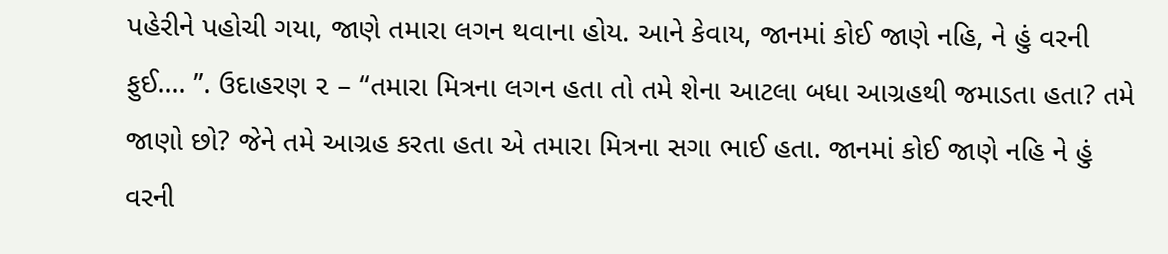પહેરીને પહોચી ગયા, જાણે તમારા લગન થવાના હોય. આને કેવાય, જાનમાં કોઈ જાણે નહિ, ને હું વરની ફુઈ.... ”. ઉદાહરણ ૨ – “તમારા મિત્રના લગન હતા તો તમે શેના આટલા બધા આગ્રહથી જમાડતા હતા? તમે જાણો છો? જેને તમે આગ્રહ કરતા હતા એ તમારા મિત્રના સગા ભાઈ હતા. જાનમાં કોઈ જાણે નહિ ને હું વરની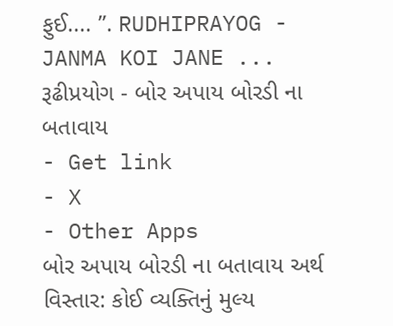ફુઈ.... ”. RUDHIPRAYOG - JANMA KOI JANE ...
રૂઢીપ્રયોગ - બોર અપાય બોરડી ના બતાવાય
- Get link
- X
- Other Apps
બોર અપાય બોરડી ના બતાવાય અર્થ વિસ્તાર: કોઈ વ્યક્તિનું મુલ્ય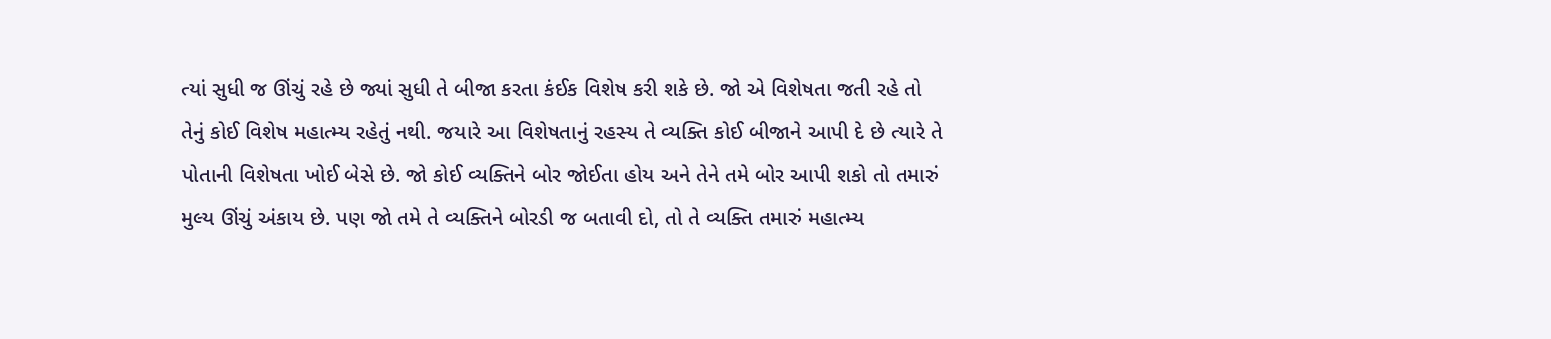ત્યાં સુધી જ ઊંચું રહે છે જ્યાં સુધી તે બીજા કરતા કંઈક વિશેષ કરી શકે છે. જો એ વિશેષતા જતી રહે તો તેનું કોઈ વિશેષ મહાત્મ્ય રહેતું નથી. જયારે આ વિશેષતાનું રહસ્ય તે વ્યક્તિ કોઈ બીજાને આપી દે છે ત્યારે તે પોતાની વિશેષતા ખોઈ બેસે છે. જો કોઈ વ્યક્તિને બોર જોઈતા હોય અને તેને તમે બોર આપી શકો તો તમારું મુલ્ય ઊંચું અંકાય છે. પણ જો તમે તે વ્યક્તિને બોરડી જ બતાવી દો, તો તે વ્યક્તિ તમારું મહાત્મ્ય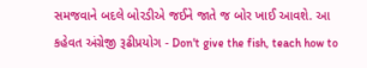સમજવાને બદલે બોરડીએ જઈને જાતે જ બોર ખાઈ આવશે. આ કહેવત અંગ્રેજી રૂઢીપ્રયોગ - Don't give the fish, teach how to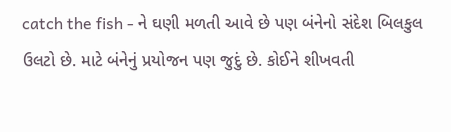catch the fish - ને ઘણી મળતી આવે છે પણ બંનેનો સંદેશ બિલકુલ ઉલટો છે. માટે બંનેનું પ્રયોજન પણ જુદું છે. કોઈને શીખવતી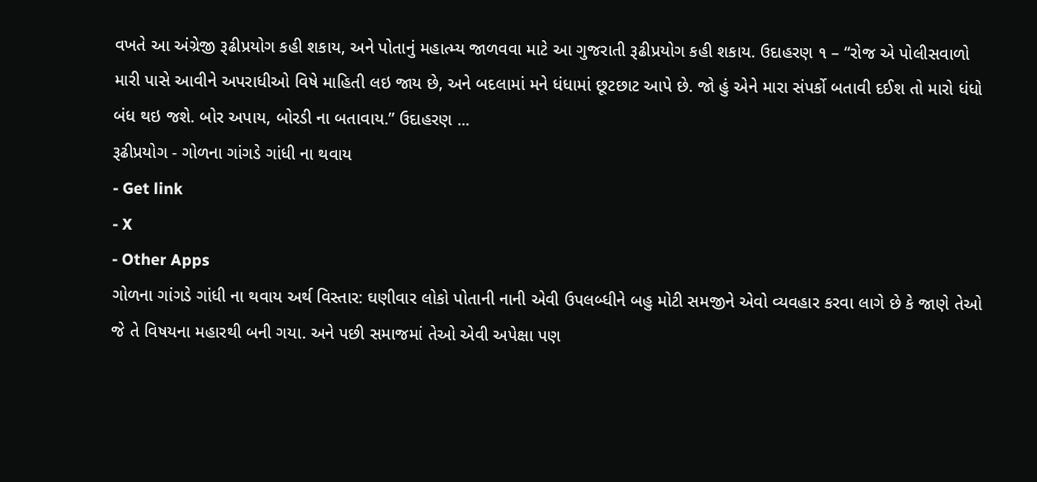વખતે આ અંગ્રેજી રૂઢીપ્રયોગ કહી શકાય, અને પોતાનું મહાત્મ્ય જાળવવા માટે આ ગુજરાતી રૂઢીપ્રયોગ કહી શકાય. ઉદાહરણ ૧ – “રોજ એ પોલીસવાળો મારી પાસે આવીને અપરાધીઓ વિષે માહિતી લઇ જાય છે, અને બદલામાં મને ધંધામાં છૂટછાટ આપે છે. જો હું એને મારા સંપર્કો બતાવી દઈશ તો મારો ધંધો બંધ થઇ જશે. બોર અપાય, બોરડી ના બતાવાય.” ઉદાહરણ ...
રૂઢીપ્રયોગ - ગોળના ગાંગડે ગાંધી ના થવાય
- Get link
- X
- Other Apps
ગોળના ગાંગડે ગાંધી ના થવાય અર્થ વિસ્તાર: ઘણીવાર લોકો પોતાની નાની એવી ઉપલબ્ધીને બહુ મોટી સમજીને એવો વ્યવહાર કરવા લાગે છે કે જાણે તેઓ જે તે વિષયના મહારથી બની ગયા. અને પછી સમાજમાં તેઓ એવી અપેક્ષા પણ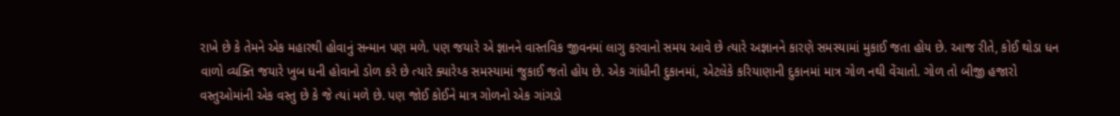રાખે છે કે તેમને એક મહારથી હોવાનું સન્માન પણ મળે. પણ જયારે એ જ્ઞાનને વાસ્તવિક જીવનમાં લાગુ કરવાનો સમય આવે છે ત્યારે અજ્ઞાનને કારણે સમસ્યામાં મુકાઈ જતા હોય છે. આજ રીતે, કોઈ થોડા ધન વાળો વ્યક્તિ જયારે ખુબ ધની હોવાનો ડોળ કરે છે ત્યારે ક્યારેય્ક સમસ્યામાં જુકાઈ જતો હોય છે. એક ગાંધીની દુકાનમાં, એટલેકે કરિયાણાની દુકાનમાં માત્ર ગોળ નથી વેંચાતો. ગોળ તો બીજી હજારો વસ્તુઓમાંની એક વસ્તુ છે કે જે ત્યાં મળે છે. પણ જોઈ કોઈને માત્ર ગોળનો એક ગાંગડો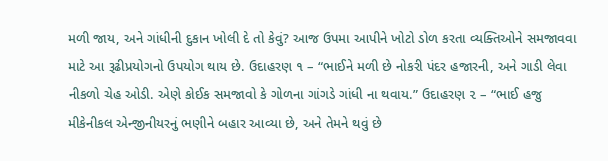મળી જાય, અને ગાંધીની દુકાન ખોલી દે તો કેવું? આજ ઉપમા આપીને ખોટો ડોળ કરતા વ્યક્તિઓને સમજાવવા માટે આ રૂઢીપ્રયોગનો ઉપયોગ થાય છે. ઉદાહરણ ૧ – “ભાઈને મળી છે નોકરી પંદર હજારની, અને ગાડી લેવા નીકળો ચેહ ઓડી. એણે કોઈક સમજાવો કે ગોળના ગાંગડે ગાંધી ના થવાય.” ઉદાહરણ ૨ – “ભાઈ હજુ મીકેનીકલ એન્જીનીયરનું ભણીને બહાર આવ્યા છે, અને તેમને થવું છે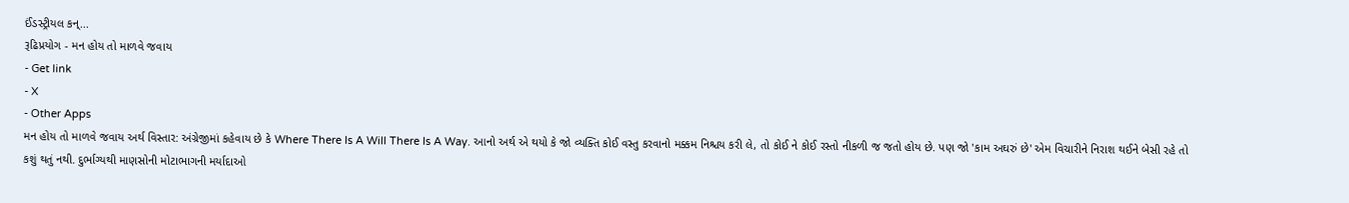ઈંડસ્ટ્રીયલ કન્...
રૂઢિપ્રયોગ - મન હોય તો માળવે જવાય
- Get link
- X
- Other Apps
મન હોય તો માળવે જવાય અર્થ વિસ્તાર: અંગ્રેજીમાં કહેવાય છે કે Where There Is A Will There Is A Way. આનો અર્થ એ થયો કે જો વ્યક્તિ કોઈ વસ્તુ કરવાનો મક્કમ નિશ્ચય કરી લે, તો કોઈ ને કોઈ રસ્તો નીકળી જ જતો હોય છે. પણ જો 'કામ અઘરું છે' એમ વિચારીને નિરાશ થઈને બેસી રહે તો કશું થતું નથી. દુર્ભાગ્યથી માણસોની મોટાભાગની મર્યાદાઓ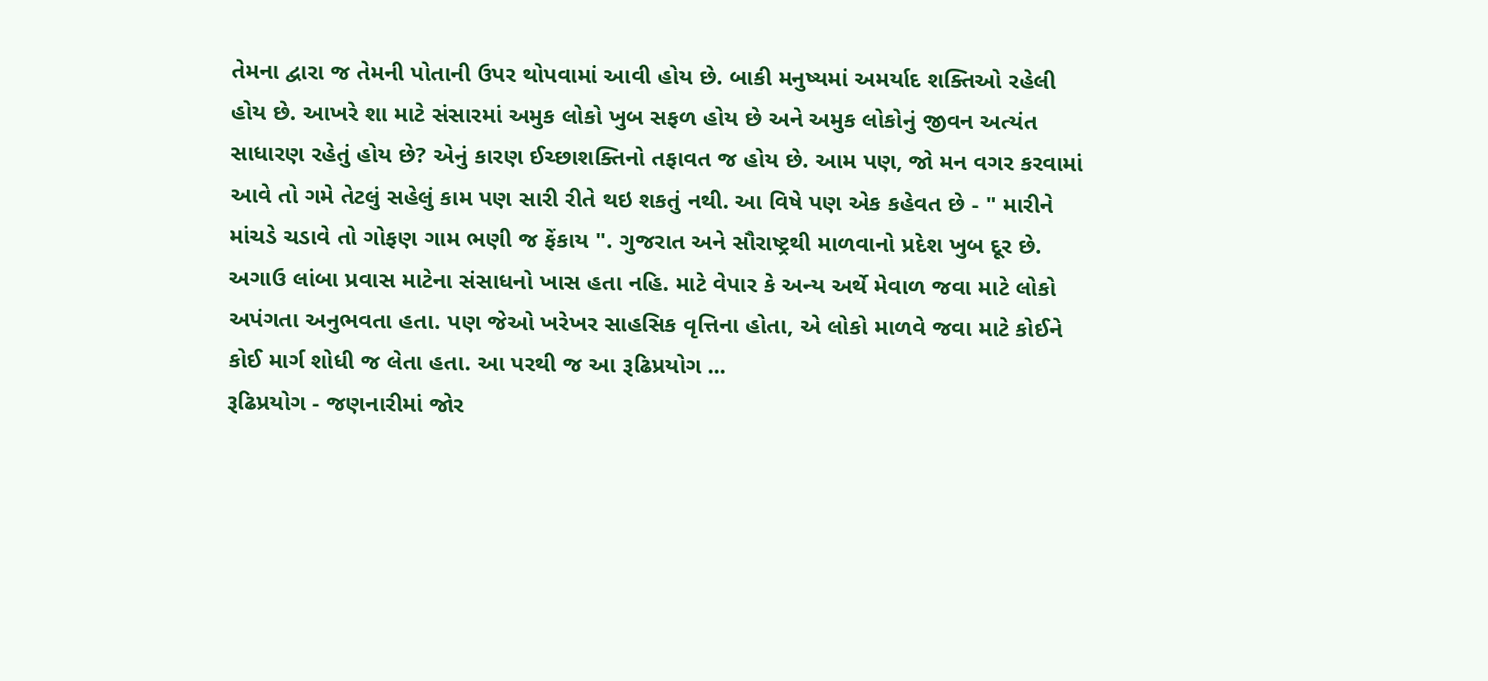તેમના દ્વારા જ તેમની પોતાની ઉપર થોપવામાં આવી હોય છે. બાકી મનુષ્યમાં અમર્યાદ શક્તિઓ રહેલી હોય છે. આખરે શા માટે સંસારમાં અમુક લોકો ખુબ સફળ હોય છે અને અમુક લોકોનું જીવન અત્યંત સાધારણ રહેતું હોય છે? એનું કારણ ઈચ્છાશક્તિનો તફાવત જ હોય છે. આમ પણ, જો મન વગર કરવામાં આવે તો ગમે તેટલું સહેલું કામ પણ સારી રીતે થઇ શકતું નથી. આ વિષે પણ એક કહેવત છે - " મારીને માંચડે ચડાવે તો ગોફણ ગામ ભણી જ ફેંકાય ". ગુજરાત અને સૌરાષ્ટ્રથી માળવાનો પ્રદેશ ખુબ દૂર છે. અગાઉ લાંબા પ્રવાસ માટેના સંસાધનો ખાસ હતા નહિ. માટે વેપાર કે અન્ય અર્થે મેવાળ જવા માટે લોકો અપંગતા અનુભવતા હતા. પણ જેઓ ખરેખર સાહસિક વૃત્તિના હોતા, એ લોકો માળવે જવા માટે કોઈને કોઈ માર્ગ શોધી જ લેતા હતા. આ પરથી જ આ રૂઢિપ્રયોગ ...
રૂઢિપ્રયોગ - જણનારીમાં જોર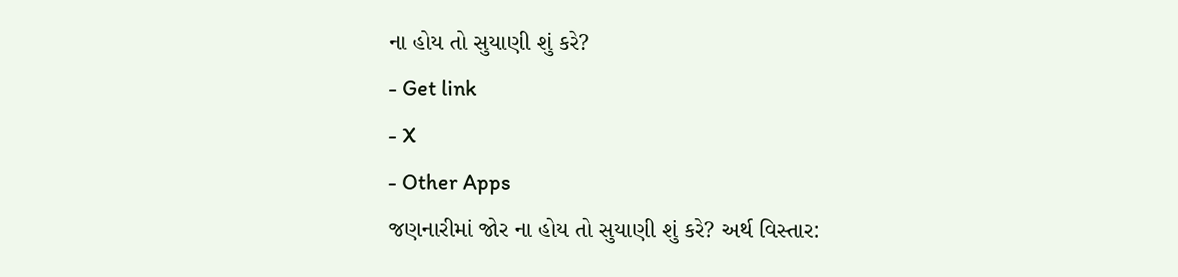ના હોય તો સુયાણી શું કરે?
- Get link
- X
- Other Apps
જણનારીમાં જોર ના હોય તો સુયાણી શું કરે? અર્થ વિસ્તાર: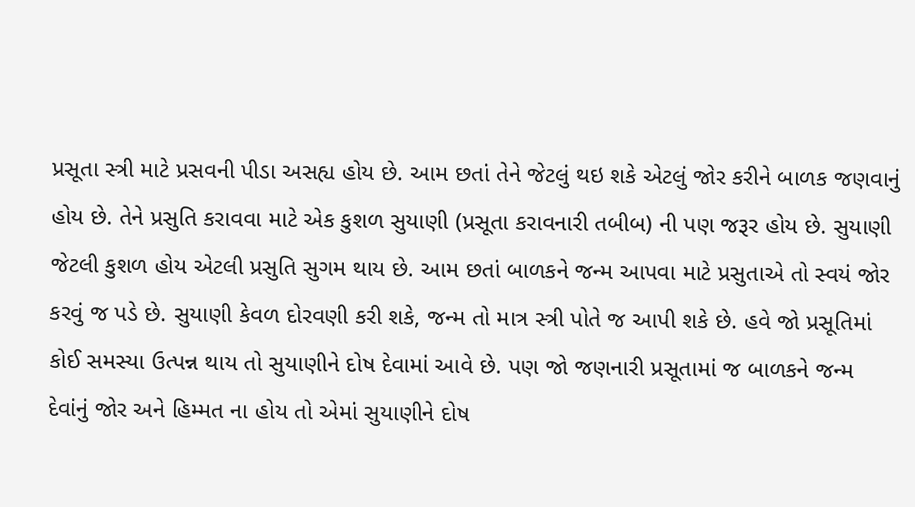પ્રસૂતા સ્ત્રી માટે પ્રસવની પીડા અસહ્ય હોય છે. આમ છતાં તેને જેટલું થઇ શકે એટલું જોર કરીને બાળક જણવાનું હોય છે. તેને પ્રસુતિ કરાવવા માટે એક કુશળ સુયાણી (પ્રસૂતા કરાવનારી તબીબ) ની પણ જરૂર હોય છે. સુયાણી જેટલી કુશળ હોય એટલી પ્રસુતિ સુગમ થાય છે. આમ છતાં બાળકને જન્મ આપવા માટે પ્રસુતાએ તો સ્વયં જોર કરવું જ પડે છે. સુયાણી કેવળ દોરવણી કરી શકે, જન્મ તો માત્ર સ્ત્રી પોતે જ આપી શકે છે. હવે જો પ્રસૂતિમાં કોઈ સમસ્યા ઉત્પન્ન થાય તો સુયાણીને દોષ દેવામાં આવે છે. પણ જો જણનારી પ્રસૂતામાં જ બાળકને જન્મ દેવાંનું જોર અને હિમ્મત ના હોય તો એમાં સુયાણીને દોષ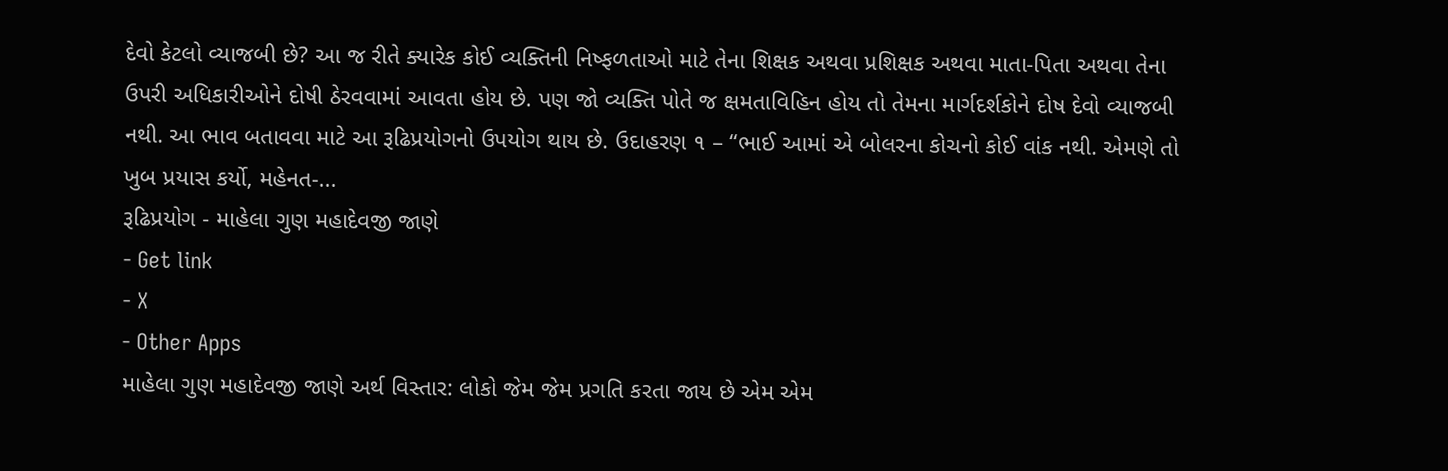દેવો કેટલો વ્યાજબી છે? આ જ રીતે ક્યારેક કોઈ વ્યક્તિની નિષ્ફળતાઓ માટે તેના શિક્ષક અથવા પ્રશિક્ષક અથવા માતા-પિતા અથવા તેના ઉપરી અધિકારીઓને દોષી ઠેરવવામાં આવતા હોય છે. પણ જો વ્યક્તિ પોતે જ ક્ષમતાવિહિન હોય તો તેમના માર્ગદર્શકોને દોષ દેવો વ્યાજબી નથી. આ ભાવ બતાવવા માટે આ રૂઢિપ્રયોગનો ઉપયોગ થાય છે. ઉદાહરણ ૧ – “ભાઈ આમાં એ બોલરના કોચનો કોઈ વાંક નથી. એમણે તો ખુબ પ્રયાસ કર્યો, મહેનત-...
રૂઢિપ્રયોગ - માહેલા ગુણ મહાદેવજી જાણે
- Get link
- X
- Other Apps
માહેલા ગુણ મહાદેવજી જાણે અર્થ વિસ્તાર: લોકો જેમ જેમ પ્રગતિ કરતા જાય છે એમ એમ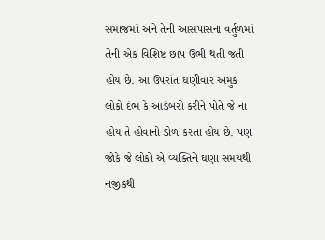સમાજમાં અને તેની આસપાસના વર્તુળમાં તેની એક વિશિષ્ટ છાપ ઉભી થતી જતી હોય છે. આ ઉપરાંત ઘણીવાર અમુક લોકો દંભ કે આડંબરો કરીને પોતે જે ના હોય તે હોવાનો ડોળ કરતા હોય છે. પણ જોકે જે લોકો એ વ્યક્તિને ઘણા સમયથી નજીકથી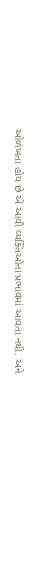ઓળખતા હોય છે એ આવી વ્યક્તિઓના પ્રભાવમાં આવતા નથી. અને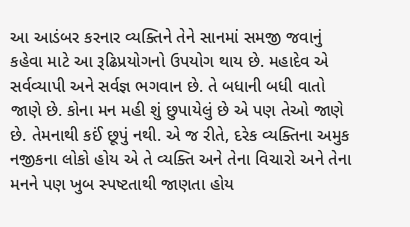આ આડંબર કરનાર વ્યક્તિને તેને સાનમાં સમજી જવાનું કહેવા માટે આ રૂઢિપ્રયોગનો ઉપયોગ થાય છે. મહાદેવ એ સર્વવ્યાપી અને સર્વજ્ઞ ભગવાન છે. તે બધાની બધી વાતો જાણે છે. કોના મન મહી શું છુપાયેલું છે એ પણ તેઓ જાણે છે. તેમનાથી કઈં છૂપું નથી. એ જ રીતે, દરેક વ્યક્તિના અમુક નજીકના લોકો હોય એ તે વ્યક્તિ અને તેના વિચારો અને તેના મનને પણ ખુબ સ્પષ્ટતાથી જાણતા હોય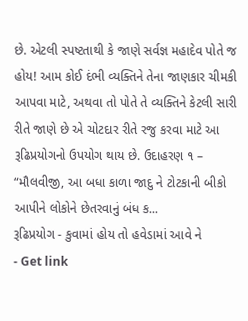છે. એટલી સ્પષ્ટતાથી કે જાણે સર્વજ્ઞ મહાદેવ પોતે જ હોય! આમ કોઈ દંભી વ્યક્તિને તેના જાણકાર ચીમકી આપવા માટે, અથવા તો પોતે તે વ્યક્તિને કેટલી સારી રીતે જાણે છે એ ચોટદાર રીતે રજુ કરવા માટે આ રૂઢિપ્રયોગનો ઉપયોગ થાય છે. ઉદાહરણ ૧ – “મૌલવીજી, આ બધા કાળા જાદુ ને ટોટકાની બીકો આપીને લોકોને છેતરવાનું બંધ ક...
રૂઢિપ્રયોગ - કુવામાં હોય તો હવેડામાં આવે ને
- Get link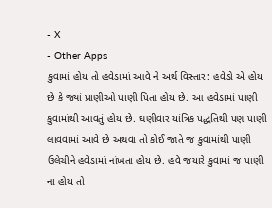- X
- Other Apps
કુવામાં હોય તો હવેડામાં આવે ને અર્થ વિસ્તાર: હવેડો એ હોય છે કે જ્યાં પ્રાણીઓ પાણી પિતા હોય છે. આ હવેડામાં પાણી કુવામાંથી આવતું હોય છે. ઘણીવાર યાંત્રિક પદ્ધતિથી પણ પાણી લાવવામાં આવે છે અથવા તો કોઈ જાતે જ કુવામાંથી પાણી ઉલેચીને હવેડામાં નાંખતા હોય છે. હવે જયારે કુવામાં જ પાણી ના હોય તો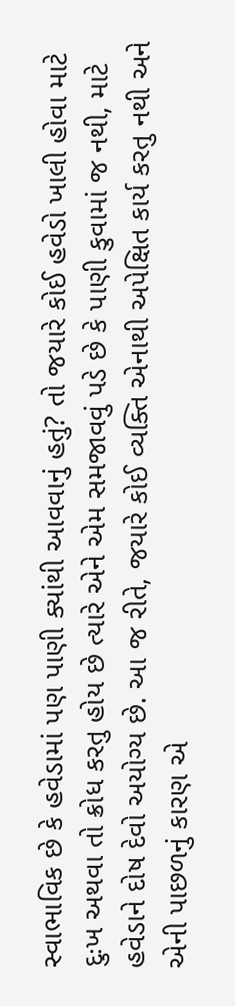સ્વાભાવિક છે કે હવેડામાં પણ પાણી ક્યાંથી આવવાનું હતું? તો જયારે કોઈ હવેડો ખાલી હોવા માટે દુઃખ અથવા તો ક્રોધ કરતુ હોય છે ત્યારે એને એમ સમજાવવું પડે છે કે પાણી કુવામાં જ નથી, માટે હવેડાને દોષ દેવો અયોગ્ય છે. આ જ રીતે, જયારે કોઈ વ્યક્તિ એનાથી અપેક્ષિત કાર્ય કરતુ નથી અને એની પાછળનું કારણ એ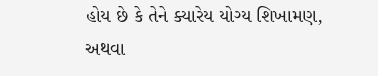હોય છે કે તેને ક્યારેય યોગ્ય શિખામણ, અથવા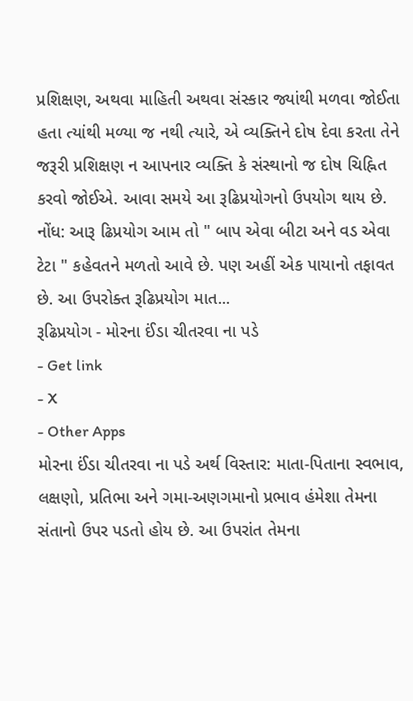પ્રશિક્ષણ, અથવા માહિતી અથવા સંસ્કાર જ્યાંથી મળવા જોઈતા હતા ત્યાંથી મળ્યા જ નથી ત્યારે, એ વ્યક્તિને દોષ દેવા કરતા તેને જરૂરી પ્રશિક્ષણ ન આપનાર વ્યક્તિ કે સંસ્થાનો જ દોષ ચિહ્નિત કરવો જોઈએ. આવા સમયે આ રૂઢિપ્રયોગનો ઉપયોગ થાય છે. નોંધ: આરૂ ઢિપ્રયોગ આમ તો " બાપ એવા બીટા અને વડ એવા ટેટા " કહેવતને મળતો આવે છે. પણ અહીં એક પાયાનો તફાવત છે. આ ઉપરોક્ત રૂઢિપ્રયોગ માત...
રૂઢિપ્રયોગ - મોરના ઈંડા ચીતરવા ના પડે
- Get link
- X
- Other Apps
મોરના ઈંડા ચીતરવા ના પડે અર્થ વિસ્તાર: માતા-પિતાના સ્વભાવ, લક્ષણો, પ્રતિભા અને ગમા-અણગમાનો પ્રભાવ હંમેશા તેમના સંતાનો ઉપર પડતો હોય છે. આ ઉપરાંત તેમના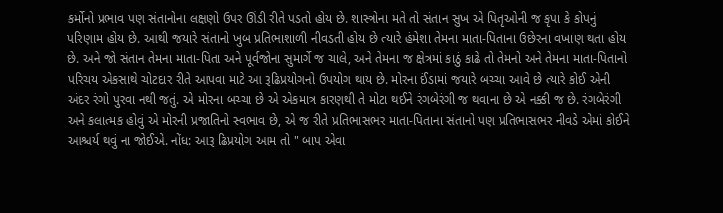કર્મોનો પ્રભાવ પણ સંતાનોના લક્ષણો ઉપર ઊંડી રીતે પડતો હોય છે. શાસ્ત્રોના મતે તો સંતાન સુખ એ પિતૃઓની જ કૃપા કે કોપનું પરિણામ હોય છે. આથી જયારે સંતાનો ખુબ પ્રતિભાશાળી નીવડતી હોય છે ત્યારે હંમેશા તેમના માતા-પિતાના ઉછેરના વખાણ થતા હોય છે. અને જો સંતાન તેમના માતા-પિતા અને પૂર્વજોના સુમાર્ગે જ ચાલે, અને તેમના જ ક્ષેત્રમાં કાઠું કાઢે તો તેમનો અને તેમના માતા-પિતાનો પરિચય એકસાથે ચોટદાર રીતે આપવા માટે આ રૂઢિપ્રયોગનો ઉપયોગ થાય છે. મોરના ઈંડામાં જયારે બચ્ચા આવે છે ત્યારે કોઈ એની અંદર રંગો પુરવા નથી જતું. એ મોરના બચ્ચા છે એ એકમાત્ર કારણથી તે મોટા થઈને રંગબેરંગી જ થવાના છે એ નક્કી જ છે. રંગબેરંગી અને કલાત્મક હોવું એ મોરની પ્રજાતિનો સ્વભાવ છે, એ જ રીતે પ્રતિભાસભર માતા-પિતાના સંતાનો પણ પ્રતિભાસભર નીવડે એમાં કોઈને આશ્ચર્ય થવું ના જોઈએ. નોંધ: આરૂ ઢિપ્રયોગ આમ તો " બાપ એવા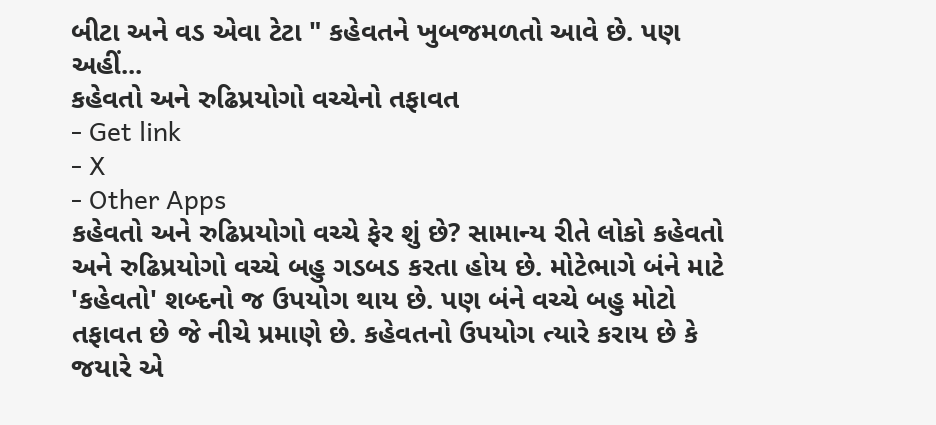બીટા અને વડ એવા ટેટા " કહેવતને ખુબજમળતો આવે છે. પણ અહીં...
કહેવતો અને રુઢિપ્રયોગો વચ્ચેનો તફાવત
- Get link
- X
- Other Apps
કહેવતો અને રુઢિપ્રયોગો વચ્ચે ફેર શું છે? સામાન્ય રીતે લોકો કહેવતો અને રુઢિપ્રયોગો વચ્ચે બહુ ગડબડ કરતા હોય છે. મોટેભાગે બંને માટે 'કહેવતો' શબ્દનો જ ઉપયોગ થાય છે. પણ બંને વચ્ચે બહુ મોટો તફાવત છે જે નીચે પ્રમાણે છે. કહેવતનો ઉપયોગ ત્યારે કરાય છે કે જયારે એ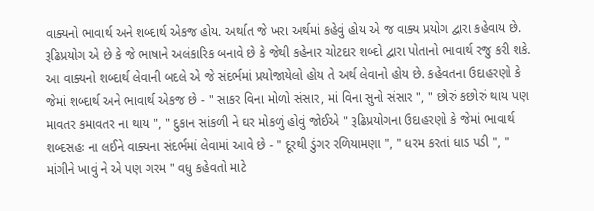વાક્યનો ભાવાર્થ અને શબ્દાર્થ એકજ હોય. અર્થાત જે ખરા અર્થમાં કહેવું હોય એ જ વાક્ય પ્રયોગ દ્વારા કહેવાય છે. રૂઢિપ્રયોગ એ છે કે જે ભાષાને અલંકારિક બનાવે છે કે જેથી કહેનાર ચોટદાર શબ્દો દ્વારા પોતાનો ભાવાર્થ રજુ કરી શકે. આ વાક્યનો શબ્દાર્થ લેવાની બદલે એ જે સંદર્ભમાં પ્રયોજાયેલો હોય તે અર્થ લેવાનો હોય છે. કહેવતના ઉદાહરણો કે જેમાં શબ્દાર્થ અને ભાવાર્થ એકજ છે - " સાકર વિના મોળો સંસાર, માં વિના સુનો સંસાર ", " છોરું કછોરું થાય પણ માવતર કમાવતર ના થાય ", " દુકાન સાંકળી ને ઘર મોકળું હોવું જોઈએ " રૂઢિપ્રયોગના ઉદાહરણો કે જેમાં ભાવાર્થ શબ્દસહઃ ના લઈને વાક્યના સંદર્ભમાં લેવામાં આવે છે - " દૂરથી ડુંગર રળિયામણા ", " ધરમ કરતાં ધાડ પડી ", " માંગીને ખાવું ને એ પણ ગરમ " વધુ કહેવતો માટે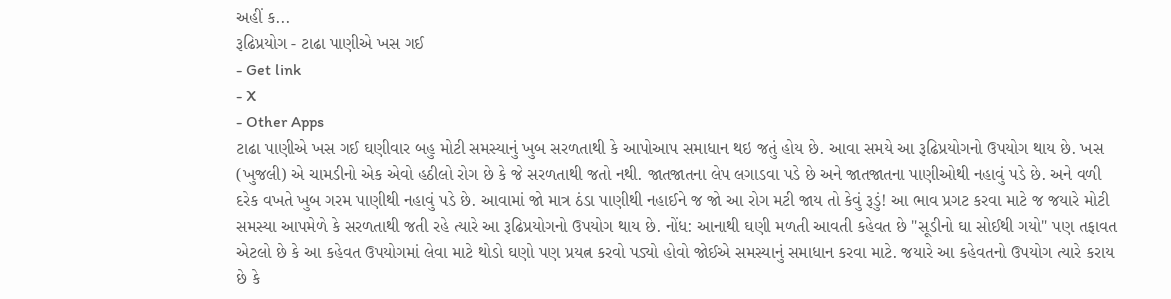અહીં ક...
રૂઢિપ્રયોગ - ટાઢા પાણીએ ખસ ગઈ
- Get link
- X
- Other Apps
ટાઢા પાણીએ ખસ ગઈ ઘણીવાર બહુ મોટી સમસ્યાનું ખુબ સરળતાથી કે આપોઆપ સમાધાન થઇ જતું હોય છે. આવા સમયે આ રૂઢિપ્રયોગનો ઉપયોગ થાય છે. ખસ (ખુજલી) એ ચામડીનો એક એવો હઠીલો રોગ છે કે જે સરળતાથી જતો નથી. જાતજાતના લેપ લગાડવા પડે છે અને જાતજાતના પાણીઓથી નહાવું પડે છે. અને વળી દરેક વખતે ખુબ ગરમ પાણીથી નહાવું પડે છે. આવામાં જો માત્ર ઠંડા પાણીથી નહાઈને જ જો આ રોગ મટી જાય તો કેવું રૂડું! આ ભાવ પ્રગટ કરવા માટે જ જયારે મોટી સમસ્યા આપમેળે કે સરળતાથી જતી રહે ત્યારે આ રૂઢિપ્રયોગનો ઉપયોગ થાય છે. નોંધ: આનાથી ઘણી મળતી આવતી કહેવત છે "સૂડીનો ઘા સોઈથી ગયો" પણ તફાવત એટલો છે કે આ કહેવત ઉપયોગમાં લેવા માટે થોડો ઘણો પણ પ્રયત્ન કરવો પડ્યો હોવો જોઈએ સમસ્યાનું સમાધાન કરવા માટે. જયારે આ કહેવતનો ઉપયોગ ત્યારે કરાય છે કે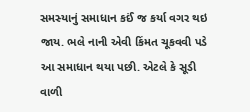સમસ્યાનું સમાધાન કઈં જ કર્યા વગર થઇ જાય. ભલે નાની એવી કિંમત ચૂકવવી પડે આ સમાધાન થયા પછી. એટલે કે સૂડી વાળી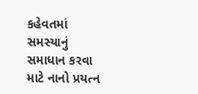કહેવતમાં સમસ્યાનું સમાધાન કરવા માટે નાનો પ્રયત્ન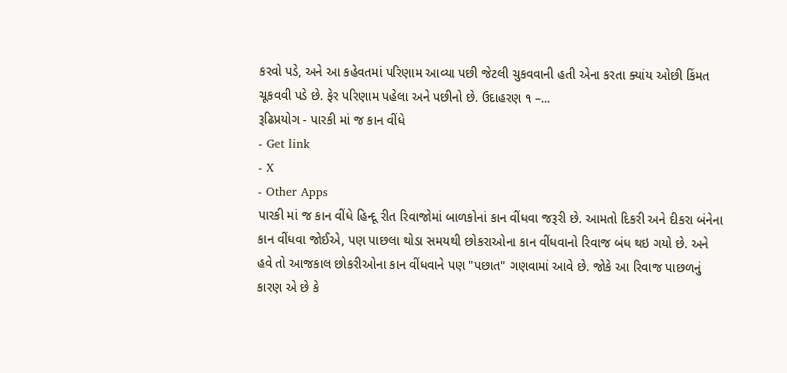કરવો પડે, અને આ કહેવતમાં પરિણામ આવ્યા પછી જેટલી ચુકવવાની હતી એના કરતા ક્યાંય ઓછી કિંમત ચૂકવવી પડે છે. ફેર પરિણામ પહેલા અને પછીનો છે. ઉદાહરણ ૧ –...
રૂઢિપ્રયોગ - પારકી માં જ કાન વીંધે
- Get link
- X
- Other Apps
પારકી માં જ કાન વીંધે હિન્દૂ રીત રિવાજોમાં બાળકોનાં કાન વીંધવા જરૂરી છે. આમતો દિકરી અને દીકરા બંનેના કાન વીંધવા જોઈએ, પણ પાછલા થોડા સમયથી છોકરાઓના કાન વીંધવાનો રિવાજ બંધ થઇ ગયો છે. અને હવે તો આજકાલ છોકરીઓના કાન વીંધવાને પણ "પછાત" ગણવામાં આવે છે. જોકે આ રિવાજ પાછળનું કારણ એ છે કે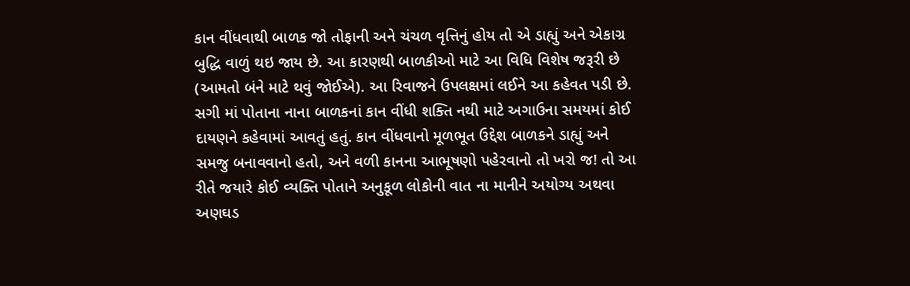કાન વીંધવાથી બાળક જો તોફાની અને ચંચળ વૃત્તિનું હોય તો એ ડાહ્યું અને એકાગ્ર બુદ્ધિ વાળું થઇ જાય છે. આ કારણથી બાળકીઓ માટે આ વિધિ વિશેષ જરૂરી છે (આમતો બંને માટે થવું જોઈએ). આ રિવાજને ઉપલક્ષમાં લઈને આ કહેવત પડી છે. સગી માં પોતાના નાના બાળકનાં કાન વીંધી શક્તિ નથી માટે અગાઉના સમયમાં કોઈ દાયણને કહેવામાં આવતું હતું. કાન વીંધવાનો મૂળભૂત ઉદ્દેશ બાળકને ડાહ્યું અને સમજુ બનાવવાનો હતો, અને વળી કાનના આભૂષણો પહેરવાનો તો ખરો જ! તો આ રીતે જયારે કોઈ વ્યક્તિ પોતાને અનુકૂળ લોકોની વાત ના માનીને અયોગ્ય અથવા અણઘડ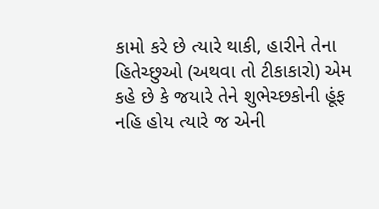કામો કરે છે ત્યારે થાકી, હારીને તેના હિતેચ્છુઓ (અથવા તો ટીકાકારો) એમ કહે છે કે જયારે તેને શુભેચ્છકોની હૂંફ નહિ હોય ત્યારે જ એની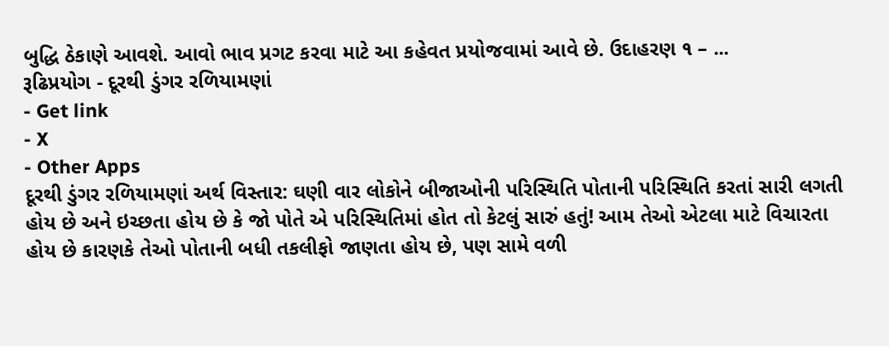બુદ્ધિ ઠેકાણે આવશે. આવો ભાવ પ્રગટ કરવા માટે આ કહેવત પ્રયોજવામાં આવે છે. ઉદાહરણ ૧ – ...
રૂઢિપ્રયોગ - દૂરથી ડુંગર રળિયામણાં
- Get link
- X
- Other Apps
દૂરથી ડુંગર રળિયામણાં અર્થ વિસ્તાર: ઘણી વાર લોકોને બીજાઓની પરિસ્થિતિ પોતાની પરિસ્થિતિ કરતાં સારી લગતી હોય છે અને ઇચ્છતા હોય છે કે જો પોતે એ પરિસ્થિતિમાં હોત તો કેટલું સારું હતું! આમ તેઓ એટલા માટે વિચારતા હોય છે કારણકે તેઓ પોતાની બધી તકલીફો જાણતા હોય છે, પણ સામે વળી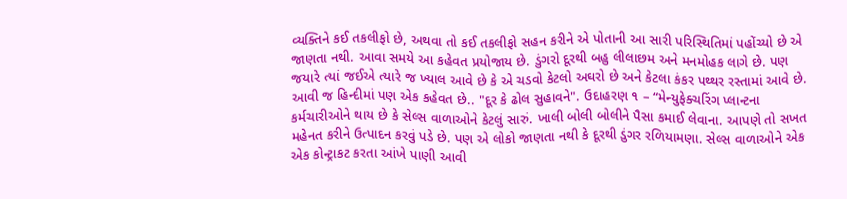વ્યક્તિને કઈ તકલીફો છે, અથવા તો કઈ તકલીફો સહન કરીને એ પોતાની આ સારી પરિસ્થિતિમાં પહોંચ્યો છે એ જાણતા નથી. આવા સમયે આ કહેવત પ્રયોજાય છે. ડુંગરો દૂરથી બહુ લીલાછમ અને મનમોહક લાગે છે. પણ જયારે ત્યાં જઈએ ત્યારે જ ખ્યાલ આવે છે કે એ ચડવો કેટલો અઘરો છે અને કેટલા કંકર પથ્થર રસ્તામાં આવે છે. આવી જ હિન્દીમાં પણ એક કહેવત છે.. "દૂર કે ઢોલ સુહાવને". ઉદાહરણ ૧ – “મેન્યુફેક્ચરિંગ પ્લાન્ટના કર્મચારીઓને થાય છે કે સેલ્સ વાળાઓને કેટલું સારું. ખાલી બોલી બોલીને પૈસા કમાઈ લેવાના. આપણે તો સખત મહેનત કરીને ઉત્પાદન કરવું પડે છે. પણ એ લોકો જાણતા નથી કે દૂરથી ડુંગર રળિયામણા. સેલ્સ વાળાઓને એક એક કોન્ટ્રાકટ કરતા આંખે પાણી આવી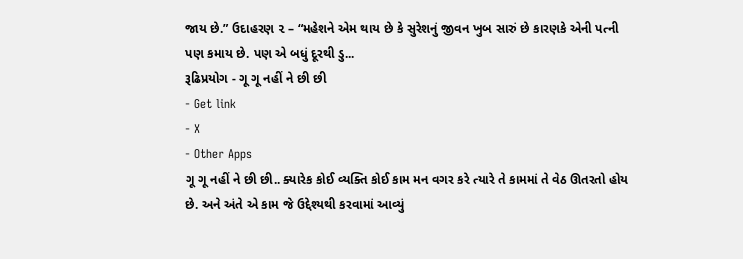જાય છે.” ઉદાહરણ ૨ – “મહેશને એમ થાય છે કે સુરેશનું જીવન ખુબ સારું છે કારણકે એની પત્ની પણ કમાય છે. પણ એ બધું દૂરથી ડુ...
રૂઢિપ્રયોગ - ગૂ ગૂ નહીં ને છી છી
- Get link
- X
- Other Apps
ગૂ ગૂ નહીં ને છી છી.. ક્યારેક કોઈ વ્યક્તિ કોઈ કામ મન વગર કરે ત્યારે તે કામમાં તે વેઠ ઊતરતો હોય છે. અને અંતે એ કામ જે ઉદ્દેશ્યથી કરવામાં આવ્યું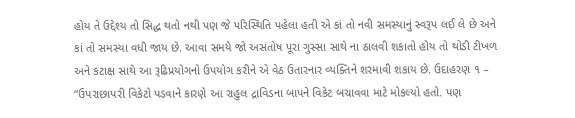હોય તે ઉદ્દેશ્ય તો સિદ્ધ થતો નથી પણ જે પરિસ્થિતિ પહેલા હતી એ કાં તો નવી સમસ્યાનું સ્વરૂપ લઈ લે છે અને કાં તો સમસ્યા વધી જાય છે. આવા સમયે જો અસંતોષ પૂરા ગુસ્સા સાથે ના ઠાલવી શકાતો હોય તો થોડી ટીખળ અને કટાક્ષ સાથે આ રૂઢિપ્રયોગનો ઉપયોગ કરીને એ વેઠ ઉતારનાર વ્યક્તિને શરમાવી શકાય છે. ઉદાહરણ ૧ – “ઉપરાછાપરી વિકેટો પડવાને કારણે આ રાહુલ દ્રાવિડના બાપને વિકેટ બચાવવા માટે મોકલ્યો હતો. પણ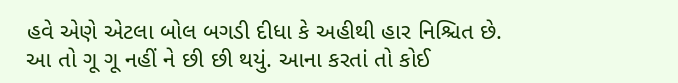હવે એણે એટલા બોલ બગડી દીધા કે અહીથી હાર નિશ્ચિત છે. આ તો ગૂ ગૂ નહીં ને છી છી થયું. આના કરતાં તો કોઈ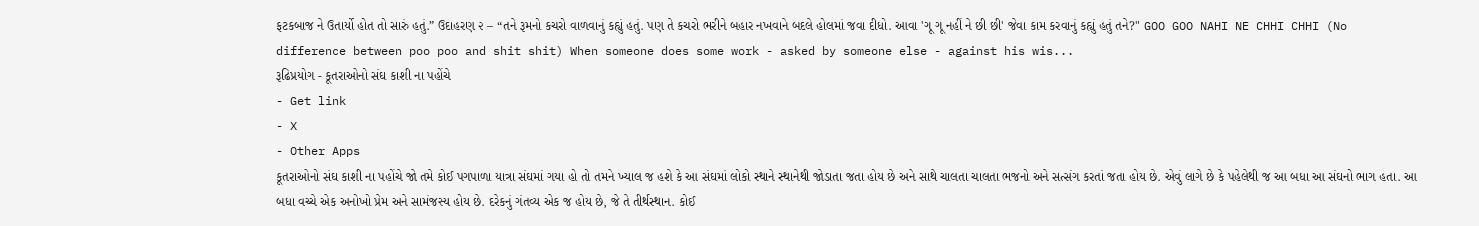ફટકબાજ ને ઉતાર્યો હોત તો સારું હતું.” ઉદાહરણ ૨ – “તને રૂમનો કચરો વાળવાનું કહ્યું હતું. પણ તે કચરો ભરીને બહાર નખવાને બદલે હોલમાં જવા દીધો. આવા 'ગૂ ગૂ નહીં ને છી છી' જેવા કામ કરવાનું કહ્યું હતું તને?" GOO GOO NAHI NE CHHI CHHI (No difference between poo poo and shit shit) When someone does some work - asked by someone else - against his wis...
રૂઢિપ્રયોગ - કૂતરાઓનો સંઘ કાશી ના પહોંચે
- Get link
- X
- Other Apps
કૂતરાઓનો સંઘ કાશી ના પહોંચે જો તમે કોઈ પગપાળા યાત્રા સંઘમાં ગયા હો તો તમને ખ્યાલ જ હશે કે આ સંઘમાં લોકો સ્થાને સ્થાનેથી જોડાતા જતા હોય છે અને સાથે ચાલતા ચાલતા ભજનો અને સત્સંગ કરતાં જતા હોય છે. એવું લાગે છે કે પહેલેથી જ આ બધા આ સંઘનો ભાગ હતા. આ બધા વચ્ચે એક અનોખો પ્રેમ અને સામંજસ્ય હોય છે. દરેકનું ગંતવ્ય એક જ હોય છે, જે તે તીર્થસ્થાન. કોઈ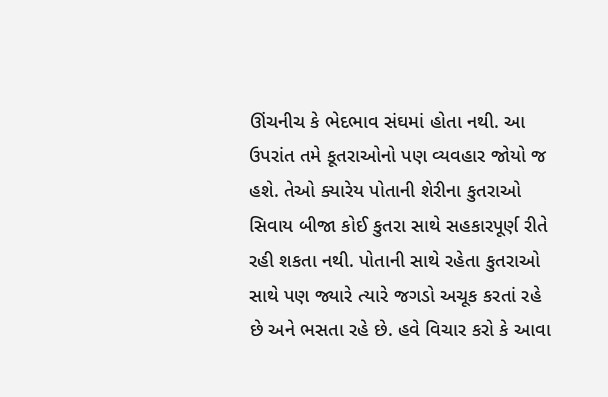ઊંચનીચ કે ભેદભાવ સંઘમાં હોતા નથી. આ ઉપરાંત તમે કૂતરાઓનો પણ વ્યવહાર જોયો જ હશે. તેઓ ક્યારેય પોતાની શેરીના કુતરાઓ સિવાય બીજા કોઈ કુતરા સાથે સહકારપૂર્ણ રીતે રહી શકતા નથી. પોતાની સાથે રહેતા કુતરાઓ સાથે પણ જ્યારે ત્યારે જગડો અચૂક કરતાં રહે છે અને ભસતા રહે છે. હવે વિચાર કરો કે આવા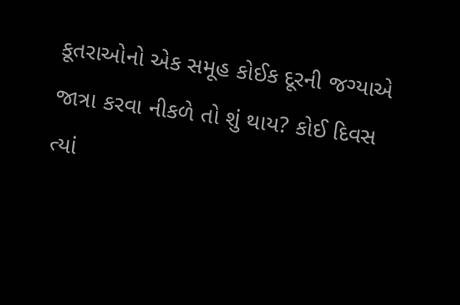કૂતરાઓનો એક સમૂહ કોઈક દૂરની જગ્યાએ જાત્રા કરવા નીકળે તો શું થાય? કોઈ દિવસ ત્યાં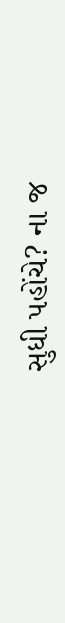સુધી પહોંચે? ના જ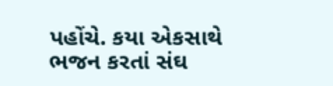પહોંચે. કયા એકસાથે ભજન કરતાં સંઘ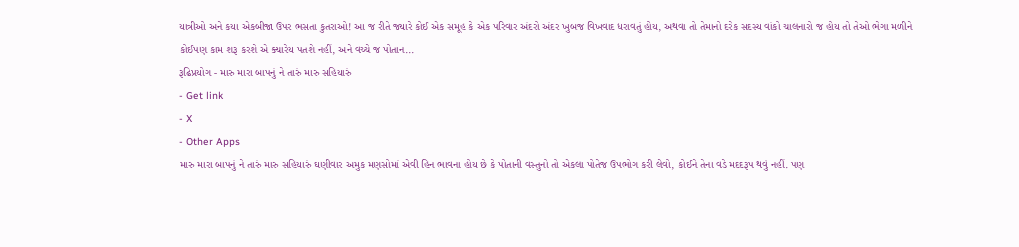યાત્રીઓ અને કયા એકબીજા ઉપર ભસતા કુતરાઓ! આ જ રીતે જ્યારે કોઈ એક સમૂહ કે એક પરિવાર અંદરો અંદર ખુબજ વિખવાદ ધરાવતું હોય, અથવા તો તેમાનો દરેક સદસ્ય વાંકો ચાલનારો જ હોય તો તેઓ ભેગા મળીને કોઈપણ કામ શરૂ કરશે એ ક્યારેય પતશે નહીં, અને વચ્ચે જ પોતાન...
રૂઢિપ્રયોગ - મારુ મારા બાપનું ને તારું મારુ સહિયારું
- Get link
- X
- Other Apps
મારુ મારા બાપનું ને તારું મારુ સહિયારું ઘણીવાર અમુક મણસોમાં એવી હિન ભાવના હોય છે કે પોતાની વસ્તુનો તો એકલા પોતેજ ઉપભોગ કરી લેવો, કોઈને તેના વડે મદદરૂપ થવું નહીં. પણ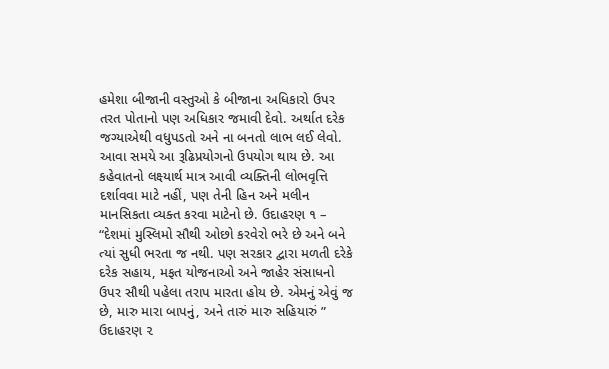હમેશા બીજાની વસ્તુઓ કે બીજાના અધિકારો ઉપર તરત પોતાનો પણ અધિકાર જમાવી દેવો. અર્થાત દરેક જગ્યાએથી વધુપડતો અને ના બનતો લાભ લઈ લેવો. આવા સમયે આ રૂઢિપ્રયોગનો ઉપયોગ થાય છે. આ કહેવાતનો લક્ષ્યાર્થ માત્ર આવી વ્યક્તિની લોભવૃત્તિ દર્શાવવા માટે નહીં, પણ તેની હિન અને મલીન માનસિકતા વ્યક્ત કરવા માટેનો છે. ઉદાહરણ ૧ – “દેશમાં મુસ્લિમો સૌથી ઓછો કરવેરો ભરે છે અને બને ત્યાં સુધી ભરતા જ નથી. પણ સરકાર દ્વારા મળતી દરેકે દરેક સહાય, મફત યોજનાઓ અને જાહેર સંસાધનો ઉપર સૌથી પહેલા તરાપ મારતા હોય છે. એમનું એવું જ છે, મારુ મારા બાપનું, અને તારું મારુ સહિયારું ” ઉદાહરણ ૨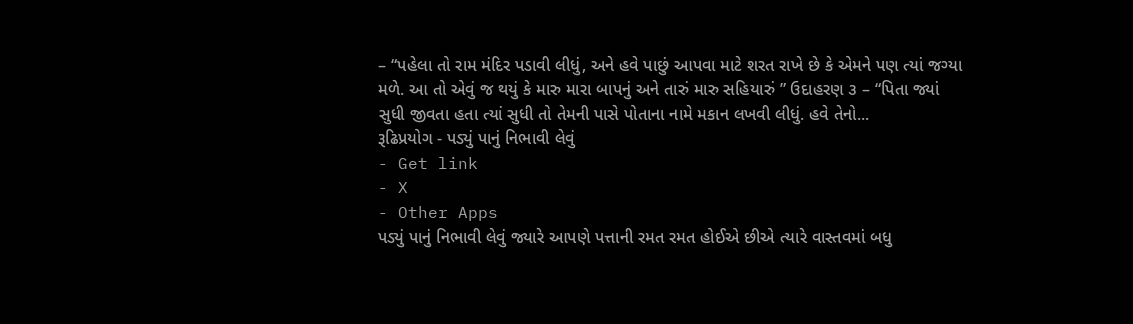– “પહેલા તો રામ મંદિર પડાવી લીધું, અને હવે પાછું આપવા માટે શરત રાખે છે કે એમને પણ ત્યાં જગ્યા મળે. આ તો એવું જ થયું કે મારુ મારા બાપનું અને તારું મારુ સહિયારું ” ઉદાહરણ ૩ – “પિતા જ્યાં સુધી જીવતા હતા ત્યાં સુધી તો તેમની પાસે પોતાના નામે મકાન લખવી લીધું. હવે તેનો...
રૂઢિપ્રયોગ - પડ્યું પાનું નિભાવી લેવું
- Get link
- X
- Other Apps
પડ્યું પાનું નિભાવી લેવું જ્યારે આપણે પત્તાની રમત રમત હોઈએ છીએ ત્યારે વાસ્તવમાં બધુ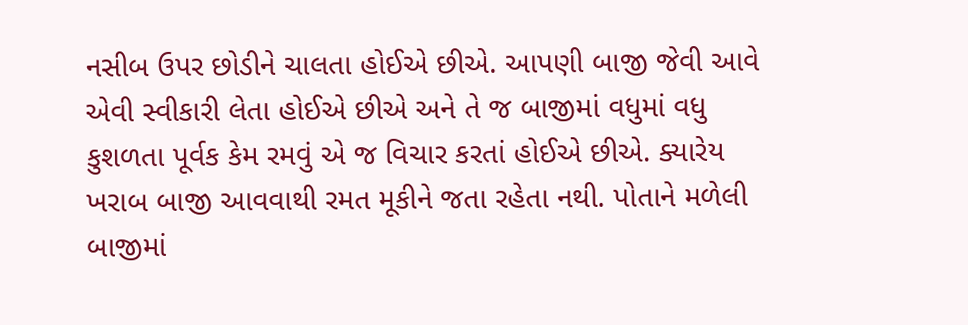નસીબ ઉપર છોડીને ચાલતા હોઈએ છીએ. આપણી બાજી જેવી આવે એવી સ્વીકારી લેતા હોઈએ છીએ અને તે જ બાજીમાં વધુમાં વધુ કુશળતા પૂર્વક કેમ રમવું એ જ વિચાર કરતાં હોઈએ છીએ. ક્યારેય ખરાબ બાજી આવવાથી રમત મૂકીને જતા રહેતા નથી. પોતાને મળેલી બાજીમાં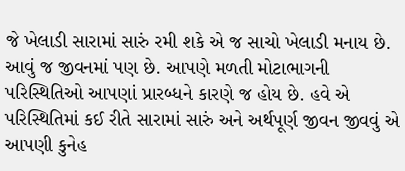જે ખેલાડી સારામાં સારું રમી શકે એ જ સાચો ખેલાડી મનાય છે. આવું જ જીવનમાં પણ છે. આપણે મળતી મોટાભાગની પરિસ્થિતિઓ આપણાં પ્રારબ્ધને કારણે જ હોય છે. હવે એ પરિસ્થિતિમાં કઈ રીતે સારામાં સારું અને અર્થપૂર્ણ જીવન જીવવું એ આપણી કુનેહ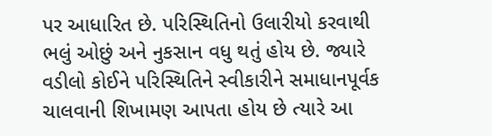પર આધારિત છે. પરિસ્થિતિનો ઉલારીયો કરવાથી ભલું ઓછું અને નુકસાન વધુ થતું હોય છે. જ્યારે વડીલો કોઈને પરિસ્થિતિને સ્વીકારીને સમાધાનપૂર્વક ચાલવાની શિખામણ આપતા હોય છે ત્યારે આ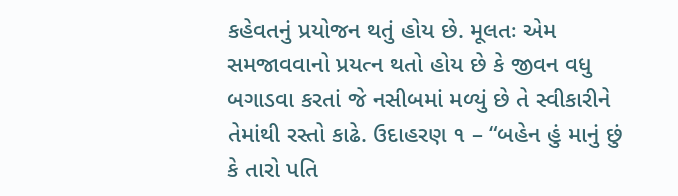કહેવતનું પ્રયોજન થતું હોય છે. મૂલતઃ એમ સમજાવવાનો પ્રયત્ન થતો હોય છે કે જીવન વધુ બગાડવા કરતાં જે નસીબમાં મળ્યું છે તે સ્વીકારીને તેમાંથી રસ્તો કાઢે. ઉદાહરણ ૧ – “બહેન હું માનું છું કે તારો પતિ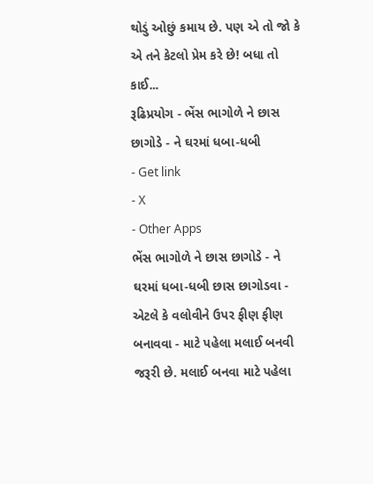થોડું ઓછું કમાય છે. પણ એ તો જો કે એ તને કેટલો પ્રેમ કરે છે! બધા તો કાઈ...
રૂઢિપ્રયોગ - ભેંસ ભાગોળે ને છાસ છાગોડે - ને ઘરમાં ધબા-ધબી
- Get link
- X
- Other Apps
ભેંસ ભાગોળે ને છાસ છાગોડે - ને ઘરમાં ધબા-ધબી છાસ છાગોડવા - એટલે કે વલોવીને ઉપર ફીણ ફીણ બનાવવા - માટે પહેલા મલાઈ બનવી જરૂરી છે. મલાઈ બનવા માટે પહેલા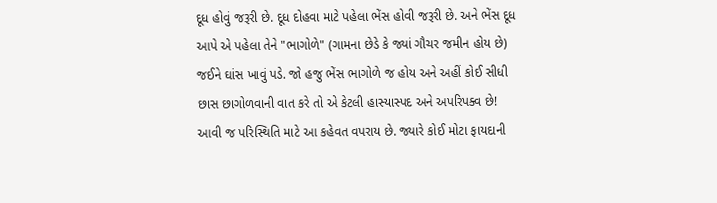દૂધ હોવું જરૂરી છે. દૂધ દોહવા માટે પહેલા ભેંસ હોવી જરૂરી છે. અને ભેંસ દૂધ આપે એ પહેલા તેને "ભાગોળે" (ગામના છેડે કે જ્યાં ગૌચર જમીન હોય છે) જઈને ઘાંસ ખાવું પડે. જો હજુ ભેંસ ભાગોળે જ હોય અને અહીં કોઈ સીધી છાસ છાગોળવાની વાત કરે તો એ કેટલી હાસ્યાસ્પદ અને અપરિપક્વ છે! આવી જ પરિસ્થિતિ માટે આ કહેવત વપરાય છે. જ્યારે કોઈ મોટા ફાયદાની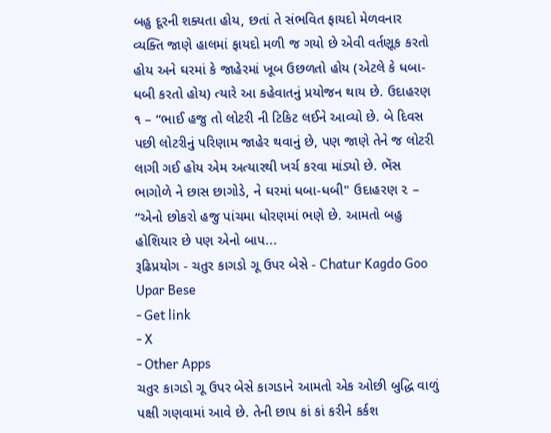બહુ દૂરની શક્યતા હોય, છતાં તે સંભવિત ફાયદો મેળવનાર વ્યક્તિ જાણે હાલમાં ફાયદો મળી જ ગયો છે એવી વર્તણૂક કરતો હોય અને ઘરમાં કે જાહેરમાં ખૂબ ઉછળતો હોય (એટલે કે ધબા-ધબી કરતો હોય) ત્યારે આ કહેવાતનું પ્રયોજન થાય છે. ઉદાહરણ ૧ – “ભાઈ હજુ તો લોટરી ની ટિકિટ લઈને આવ્યો છે. બે દિવસ પછી લોટરીનું પરિણામ જાહેર થવાનું છે, પણ જાણે તેને જ લોટરી લાગી ગઈ હોય એમ અત્યારથી ખર્ચ કરવા માંડ્યો છે. ભેંસ ભાગોળે ને છાસ છાગોડે, ને ઘરમાં ધબા-ધબી" ઉદાહરણ ૨ – “એનો છોકરો હજુ પાંચમા ધોરણમાં ભણે છે. આમતો બહુ હોશિયાર છે પણ એનો બાપ...
રૂઢિપ્રયોગ - ચતુર કાગડો ગૂ ઉપર બેસે - Chatur Kagdo Goo Upar Bese
- Get link
- X
- Other Apps
ચતુર કાગડો ગૂ ઉપર બેસે કાગડાને આમતો એક ઓછી બુદ્ધિ વાળું પક્ષી ગણવામાં આવે છે. તેની છાપ કાં કાં કરીને કર્કશ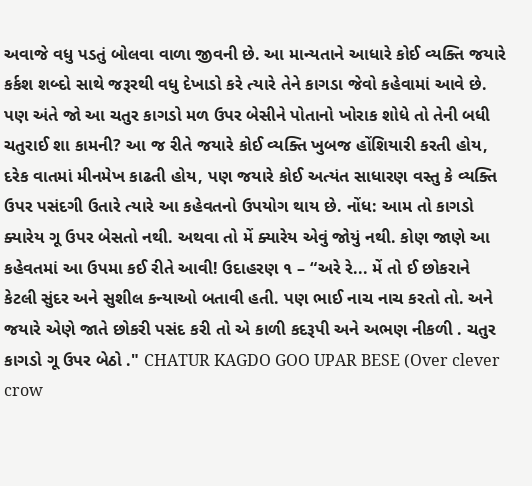અવાજે વધુ પડતું બોલવા વાળા જીવની છે. આ માન્યતાને આધારે કોઈ વ્યક્તિ જયારે કર્કશ શબ્દો સાથે જરૂરથી વધુ દેખાડો કરે ત્યારે તેને કાગડા જેવો કહેવામાં આવે છે. પણ અંતે જો આ ચતુર કાગડો મળ ઉપર બેસીને પોતાનો ખોરાક શોધે તો તેની બધી ચતુરાઈ શા કામની? આ જ રીતે જયારે કોઈ વ્યક્તિ ખુબજ હોંશિયારી કરતી હોય, દરેક વાતમાં મીનમેખ કાઢતી હોય, પણ જયારે કોઈ અત્યંત સાધારણ વસ્તુ કે વ્યક્તિ ઉપર પસંદગી ઉતારે ત્યારે આ કહેવતનો ઉપયોગ થાય છે. નોંધ: આમ તો કાગડો ક્યારેય ગૂ ઉપર બેસતો નથી. અથવા તો મેં ક્યારેય એવું જોયું નથી. કોણ જાણે આ કહેવતમાં આ ઉપમા કઈ રીતે આવી! ઉદાહરણ ૧ – “અરે રે... મેં તો ઈ છોકરાને કેટલી સુંદર અને સુશીલ કન્યાઓ બતાવી હતી. પણ ભાઈ નાચ નાચ કરતો તો. અને જયારે એણે જાતે છોકરી પસંદ કરી તો એ કાળી કદરૂપી અને અભણ નીકળી . ચતુર કાગડો ગૂ ઉપર બેઠો ." CHATUR KAGDO GOO UPAR BESE (Over clever crow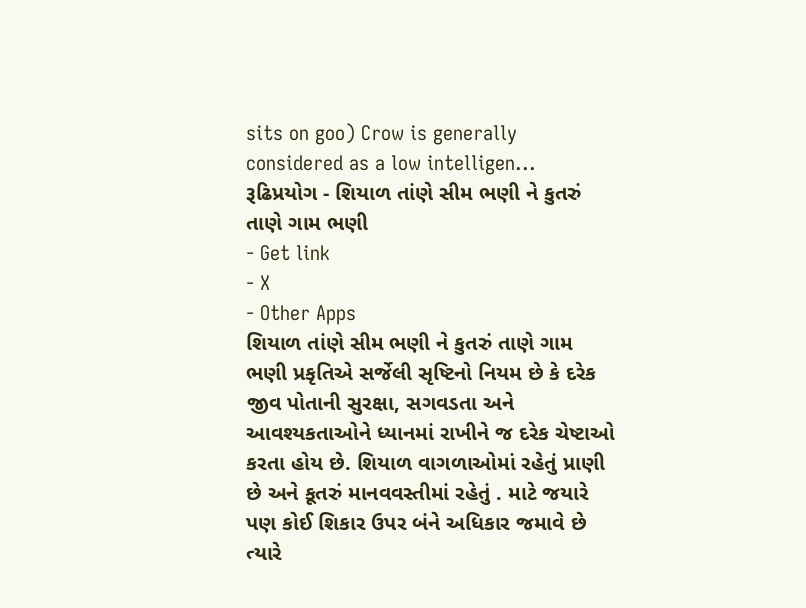sits on goo) Crow is generally considered as a low intelligen...
રૂઢિપ્રયોગ - શિયાળ તાંણે સીમ ભણી ને કુતરું તાણે ગામ ભણી
- Get link
- X
- Other Apps
શિયાળ તાંણે સીમ ભણી ને કુતરું તાણે ગામ ભણી પ્રકૃતિએ સર્જેલી સૃષ્ટિનો નિયમ છે કે દરેક જીવ પોતાની સુરક્ષા, સગવડતા અને આવશ્યકતાઓને ધ્યાનમાં રાખીને જ દરેક ચેષ્ટાઓ કરતા હોય છે. શિયાળ વાગળાઓમાં રહેતું પ્રાણી છે અને કૂતરું માનવવસ્તીમાં રહેતું . માટે જયારે પણ કોઈ શિકાર ઉપર બંને અધિકાર જમાવે છે ત્યારે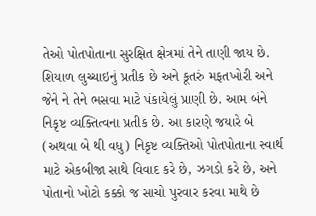તેઓ પોતપોતાના સુરક્ષિત ક્ષેત્રમાં તેને તાણી જાય છે. શિયાળ લુચ્ચાઇનું પ્રતીક છે અને કૂતરું મફતખોરી અને જેને ને તેને ભસવા માટે પંકાયેલું પ્રાણી છે. આમ બંને નિકૃષ્ટ વ્યક્તિત્વના પ્રતીક છે. આ કારણે જયારે બે (અથવા બે થી વધુ) નિકૃષ્ટ વ્યક્તિઓ પોતપોતાના સ્વાર્થ માટે એકબીજા સાથે વિવાદ કરે છે, ઝગડો કરે છે, અને પોતાનો ખોટો કક્કો જ સાચો પુરવાર કરવા માથે છે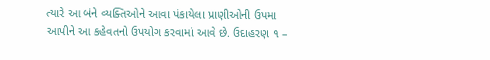ત્યારે આ બંને વ્યક્તિઓને આવા પંકાયેલા પ્રાણીઓની ઉપમા આપીને આ કહેવતનો ઉપયોગ કરવામાં આવે છે. ઉદાહરણ ૧ –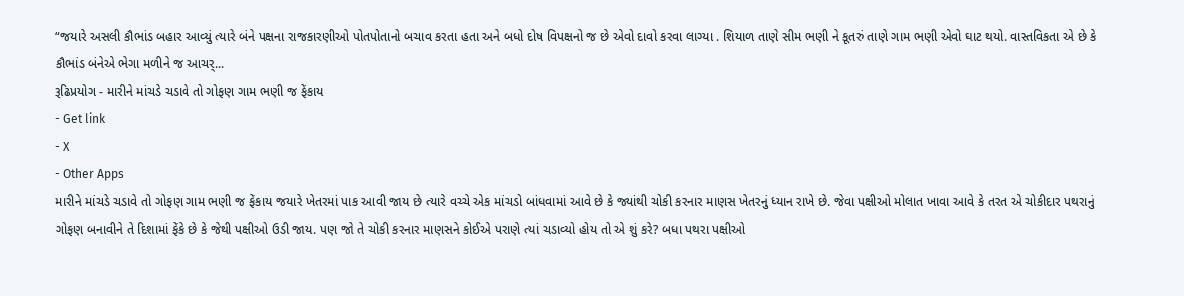“જયારે અસલી કૌભાંડ બહાર આવ્યું ત્યારે બંને પક્ષના રાજકારણીઓ પોતપોતાનો બચાવ કરતા હતા અને બધો દોષ વિપક્ષનો જ છે એવો દાવો કરવા લાગ્યા . શિયાળ તાણે સીમ ભણી ને કૂતરું તાણે ગામ ભણી એવો ઘાટ થયો. વાસ્તવિકતા એ છે કે કૌભાંડ બંનેએ ભેગા મળીને જ આચર્...
રૂઢિપ્રયોગ - મારીને માંચડે ચડાવે તો ગોફણ ગામ ભણી જ ફેંકાય
- Get link
- X
- Other Apps
મારીને માંચડે ચડાવે તો ગોફણ ગામ ભણી જ ફેંકાય જયારે ખેતરમાં પાક આવી જાય છે ત્યારે વચ્ચે એક માંચડો બાંધવામાં આવે છે કે જ્યાંથી ચોકી કરનાર માણસ ખેતરનું ધ્યાન રાખે છે. જેવા પક્ષીઓ મોલાત ખાવા આવે કે તરત એ ચોકીદાર પથરાનું ગોફણ બનાવીને તે દિશામાં ફેંકે છે કે જેથી પક્ષીઓ ઉડી જાય. પણ જો તે ચોકી કરનાર માણસને કોઈએ પરાણે ત્યાં ચડાવ્યો હોય તો એ શું કરે? બધા પથરા પક્ષીઓ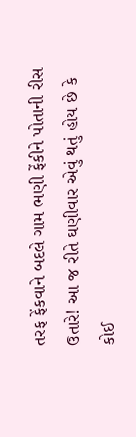તરફ ફેંકવાને બદલે ગામ ભણી ફેંકીને પોતાની રીસ ઉતારે! આ જ રીતે ઘણીવાર એવું થતું હોય છે કે કોઈ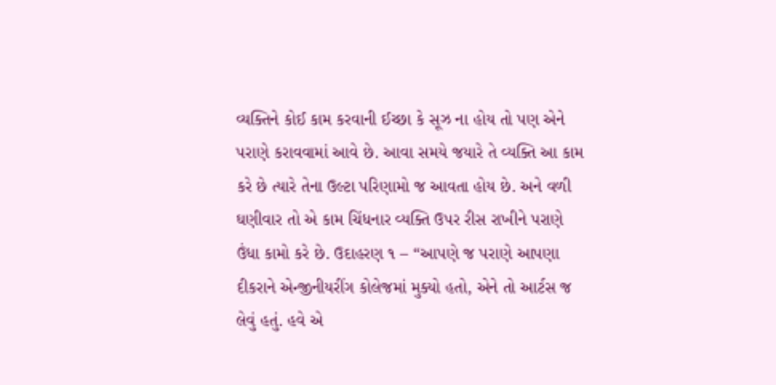વ્યક્તિને કોઈ કામ કરવાની ઈચ્છા કે સૂઝ ના હોય તો પણ એને પરાણે કરાવવામાં આવે છે. આવા સમયે જયારે તે વ્યક્તિ આ કામ કરે છે ત્યારે તેના ઉલ્ટા પરિણામો જ આવતા હોય છે. અને વળી ઘણીવાર તો એ કામ ચિંધનાર વ્યક્તિ ઉપર રીસ રાખીને પરાણે ઉંધા કામો કરે છે. ઉદાહરણ ૧ – “આપણે જ પરાણે આપણા દીકરાને એન્જીનીયરીંગ કોલેજમાં મુક્યો હતો, એને તો આર્ટસ જ લેવું હતું. હવે એ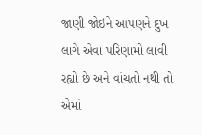જાણી જોઇને આપણને દુખ લાગે એવા પરિણામો લાવી રહ્યો છે અને વાંચતો નથી તો એમાં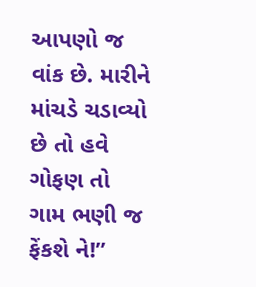આપણો જ વાંક છે. મારીને માંચડે ચડાવ્યો છે તો હવે ગોફણ તો ગામ ભણી જ ફેંકશે ને!”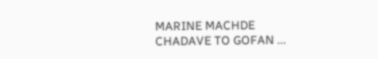MARINE MACHDE CHADAVE TO GOFAN ...